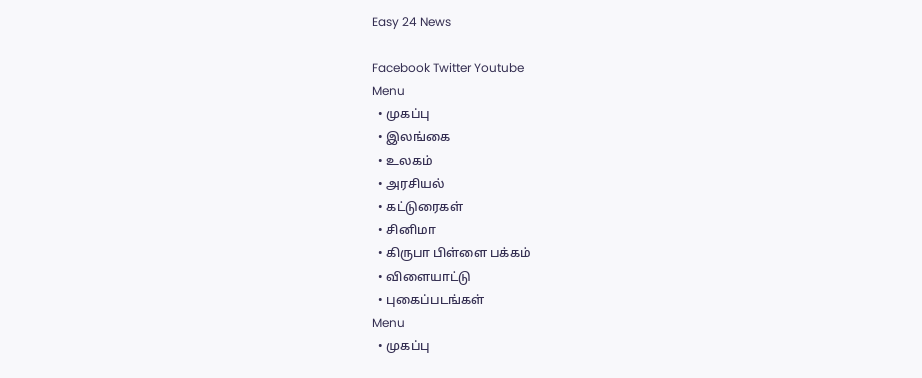Easy 24 News

Facebook Twitter Youtube
Menu
  • முகப்பு
  • இலங்கை
  • உலகம்
  • அரசியல்
  • கட்டுரைகள்
  • சினிமா
  • கிருபா பிள்ளை பக்கம்
  • விளையாட்டு
  • புகைப்படங்கள்
Menu
  • முகப்பு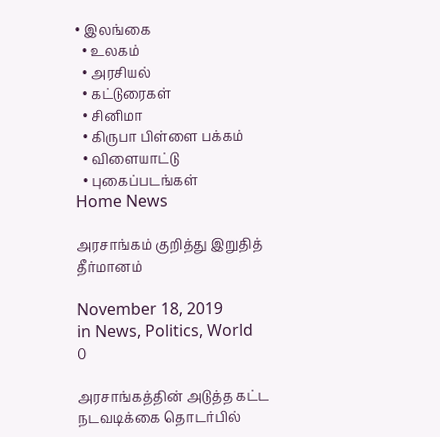• இலங்கை
  • உலகம்
  • அரசியல்
  • கட்டுரைகள்
  • சினிமா
  • கிருபா பிள்ளை பக்கம்
  • விளையாட்டு
  • புகைப்படங்கள்
Home News

அரசாங்கம் குறித்து இறுதித் தீர்மானம்

November 18, 2019
in News, Politics, World
0

அரசாங்கத்தின் அடுத்த கட்ட நடவடிக்கை தொடர்பில்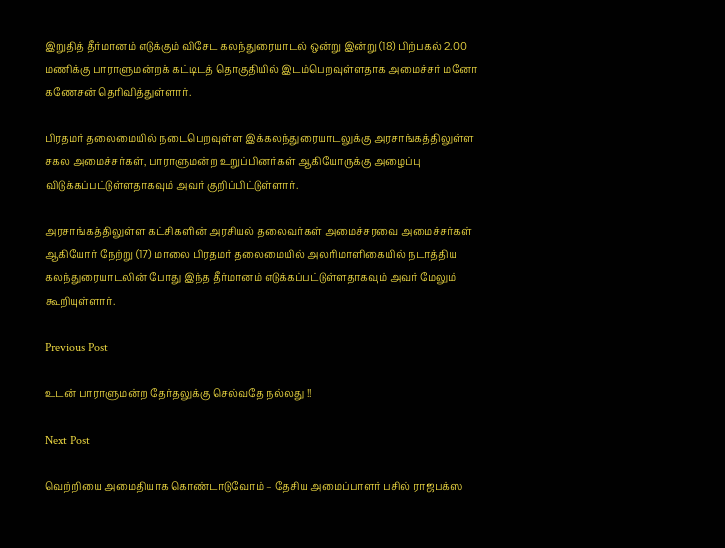இறுதித் தீர்மானம் எடுக்கும் விசேட கலந்துரையாடல் ஒன்று இன்று (18) பிற்பகல் 2.00 மணிக்கு பாராளுமன்றக் கட்டிடத் தொகுதியில் இடம்பெறவுள்ளதாக அமைச்சர் மனோ கணேசன் தெரிவித்துள்ளார்.

பிரதமர் தலைமையில் நடைபெறவுள்ள இக்கலந்துரையாடலுக்கு அரசாங்கத்திலுள்ள சகல அமைச்சர்கள், பாராளுமன்ற உறுப்பினர்கள் ஆகியோருக்கு அழைப்பு விடுக்கப்பட்டுள்ளதாகவும் அவர் குறிப்பிட்டுள்ளார்.

அரசாங்கத்திலுள்ள கட்சிகளின் அரசியல் தலைவர்கள் அமைச்சரவை அமைச்சர்கள் ஆகியோர் நேற்று (17) மாலை பிரதமர் தலைமையில் அலரிமாளிகையில் நடாத்திய கலந்துரையாடலின் போது இந்த தீர்மானம் எடுக்கப்பட்டுள்ளதாகவும் அவர் மேலும் கூறியுள்ளார்.

Previous Post

உடன் பாராளுமன்ற தேர்தலுக்கு செல்வதே நல்லது !!

Next Post

வெற்றியை அமைதியாக கொண்டாடுவோம் – தேசிய அமைப்பாளர் பசில் ராஜபக்ஸ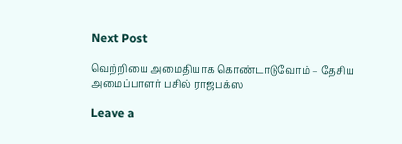Next Post

வெற்றியை அமைதியாக கொண்டாடுவோம் – தேசிய அமைப்பாளர் பசில் ராஜபக்ஸ

Leave a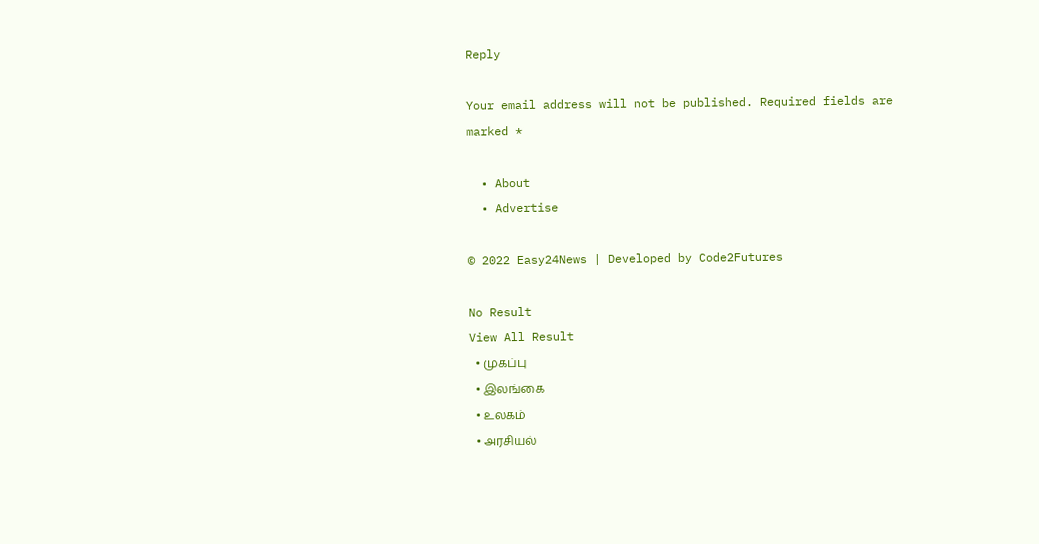Reply

Your email address will not be published. Required fields are marked *

  • About
  • Advertise

© 2022 Easy24News | Developed by Code2Futures

No Result
View All Result
  • முகப்பு
  • இலங்கை
  • உலகம்
  • அரசியல்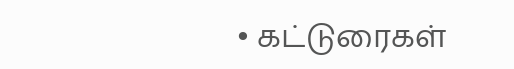• கட்டுரைகள்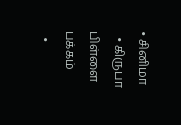• சினிமா
  • கிருபா பிள்ளை பக்கம்
  •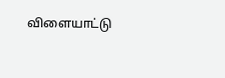விளையாட்டு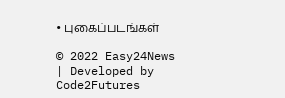• புகைப்படங்கள்

© 2022 Easy24News | Developed by Code2Futures